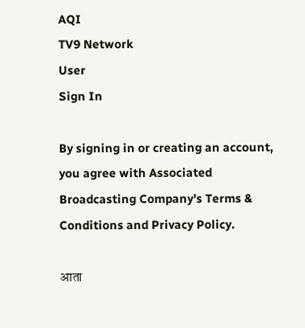AQI
TV9 Network
User
Sign In

By signing in or creating an account, you agree with Associated Broadcasting Company's Terms & Conditions and Privacy Policy.

आता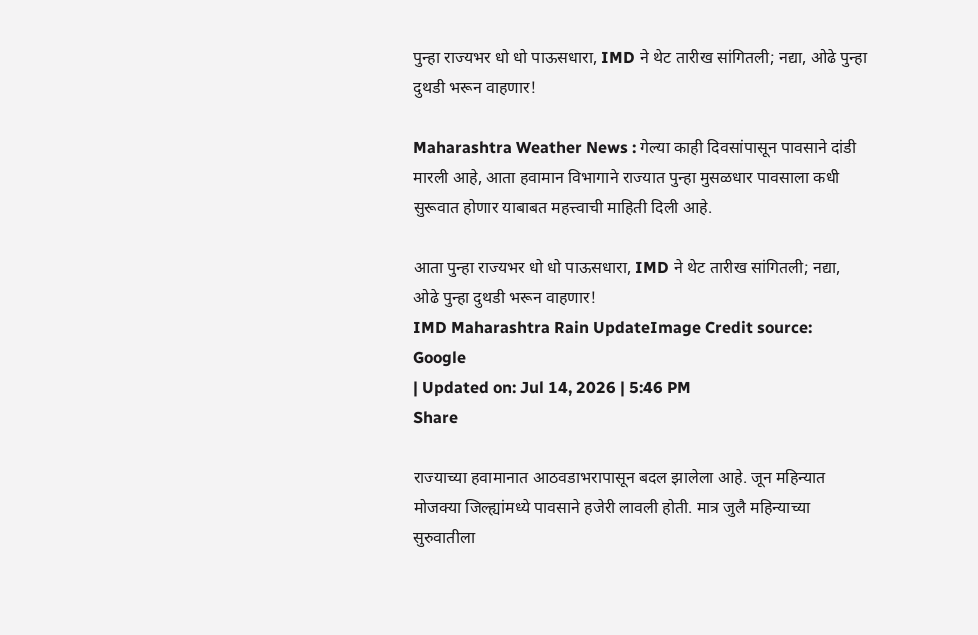पुन्हा राज्यभर धो धो पाऊसधारा, IMD ने थेट तारीख सांगितली; नद्या, ओढे पुन्हा दुथडी भरून वाहणार!

Maharashtra Weather News : गेल्या काही दिवसांपासून पावसाने दांडी मारली आहे, आता हवामान विभागाने राज्यात पुन्हा मुसळधार पावसाला कधी सुरूवात होणार याबाबत महत्त्वाची माहिती दिली आहे.

आता पुन्हा राज्यभर धो धो पाऊसधारा, IMD ने थेट तारीख सांगितली; नद्या, ओढे पुन्हा दुथडी भरून वाहणार!
IMD Maharashtra Rain UpdateImage Credit source: Google
| Updated on: Jul 14, 2026 | 5:46 PM
Share

राज्याच्या हवामानात आठवडाभरापासून बदल झालेला आहे. जून महिन्यात मोजक्या जिल्ह्यांमध्ये पावसाने हजेरी लावली होती. मात्र जुलै महिन्याच्या सुरुवातीला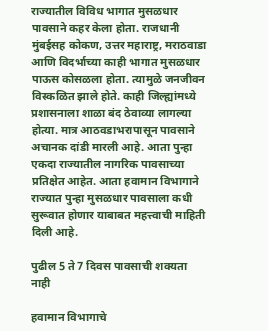राज्यातील विविध भागात मुसळधार पावसाने कहर केला होता. राजधानी मुंबईसह कोकण, उत्तर महाराष्ट्र, मराठवाडा आणि विदर्भाच्या काही भागात मुसळधार पाऊस कोसळला होता. त्यामुळे जनजीवन विस्कळित झाले होते. काही जिल्ह्यांमध्ये प्रशासनाला शाळा बंद ठेवाव्या लागल्या होत्या. मात्र आठवडाभरापासून पावसाने अचानक दांडी मारली आहे. आता पुन्हा एकदा राज्यातील नागरिक पावसाच्या प्रतिक्षेत आहेत. आता हवामान विभागाने राज्यात पुन्हा मुसळधार पावसाला कधी सुरूवात होणार याबाबत महत्त्वाची माहिती दिली आहे.

पुढील 5 ते 7 दिवस पावसाची शक्यता नाही

हवामान विभागाचे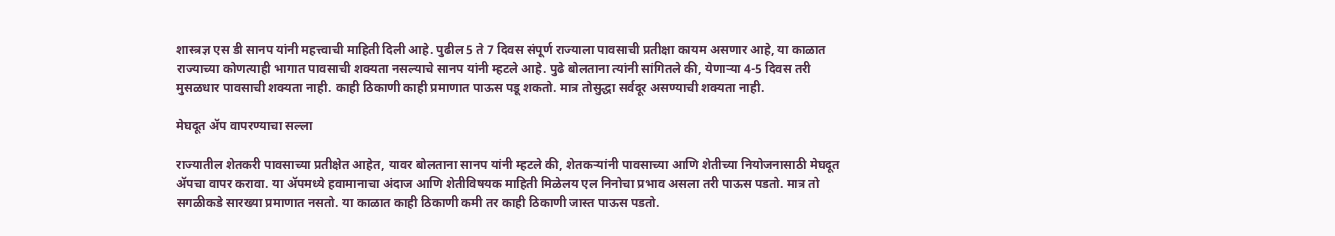शास्त्रज्ञ एस डी सानप यांनी महत्त्वाची माहिती दिली आहे. पुढील 5 ते 7 दिवस संपूर्ण राज्याला पावसाची प्रतीक्षा कायम असणार आहे, या काळात राज्याच्या कोणत्याही भागात पावसाची शक्यता नसल्याचे सानप यांनी म्हटले आहे. पुढे बोलताना त्यांनी सांगितले की, येणाऱ्या 4-5 दिवस तरी मुसळधार पावसाची शक्यता नाही. काही ठिकाणी काही प्रमाणात पाऊस पडू शकतो. मात्र तोसुद्धा सर्वदूर असण्याची शक्यता नाही.

मेघदूत ॲप वापरण्याचा सल्ला

राज्यातील शेतकरी पावसाच्या प्रतीक्षेत आहेत, यावर बोलताना सानप यांनी म्हटले की, शेतकऱ्यांनी पावसाच्या आणि शेतीच्या नियोजनासाठी मेघदूत ॲपचा वापर करावा. या ॲपमध्ये हवामानाचा अंदाज आणि शेतीविषयक माहिती मिळेलय एल निनोचा प्रभाव असला तरी पाऊस पडतो. मात्र तो सगळीकडे सारख्या प्रमाणात नसतो. या काळात काही ठिकाणी कमी तर काही ठिकाणी जास्त पाऊस पडतो.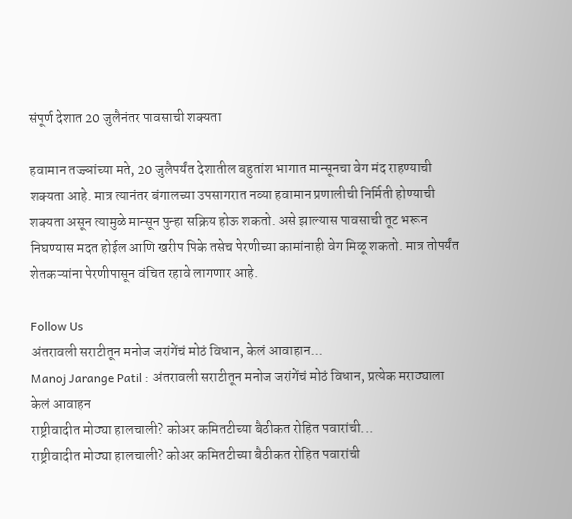संपूर्ण देशात 20 जुलैनंतर पावसाची शक्यता

हवामान तज्ज्ञांच्या मते, 20 जुलैपर्यंत देशातील बहुतांश भागात मान्सूनचा वेग मंद राहण्याची शक्यता आहे. मात्र त्यानंतर बंगालच्या उपसागरात नव्या हवामान प्रणालीची निर्मिती होण्याची शक्यता असून त्यामुळे मान्सून पुन्हा सक्रिय होऊ शकतो. असे झाल्यास पावसाची तूट भरून निघण्यास मदत होईल आणि खरीप पिके तसेच पेरणीच्या कामांनाही वेग मिळू शकतो. मात्र तोपर्यंत शेतकऱ्यांना पेरणीपासून वंचित रहावे लागणार आहे.

Follow Us
अंतरावली सराटीतून मनोज जरांगेंचं मोठं विधान, केलं आवाहान...
Manoj Jarange Patil : अंतरावली सराटीतून मनोज जरांगेंचं मोठं विधान, प्रत्येक मराठ्याला केलं आवाहन
राष्ट्रीवादीत मोठ्या हालचाली? कोअर कमितटीच्या बैठीकत रोहित पवारांची...
राष्ट्रीवादीत मोठ्या हालचाली? कोअर कमितटीच्या बैठीकत रोहित पवारांची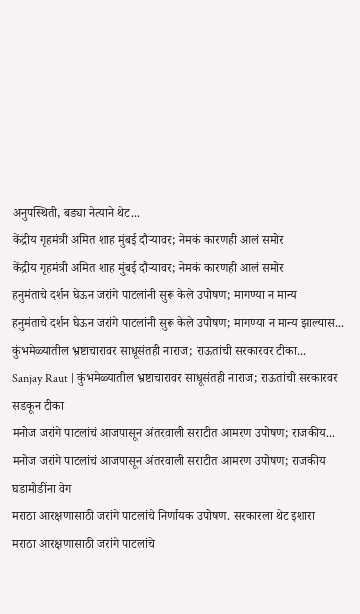अनुपस्थिती, बड्या नेत्याने थेट...
केंद्रीय गृहमंत्री अमित शाह मुंबई दौऱ्यावर; नेमकं कारणही आलं समोर
केंद्रीय गृहमंत्री अमित शाह मुंबई दौऱ्यावर; नेमकं कारणही आलं समोर
हनुमंताचे दर्शन घेऊन जरांगे पाटलांनी सुरू केले उपोषण; मागण्या न मान्य
हनुमंताचे दर्शन घेऊन जरांगे पाटलांनी सुरू केले उपोषण; मागण्या न मान्य झाल्यास...
कुंभमेळ्यातील भ्रष्टाचारावर साधूसंतही नाराज; राऊतांची सरकारवर टीका...
Sanjay Raut | कुंभमेळ्यातील भ्रष्टाचारावर साधूसंतही नाराज; राऊतांची सरकारवर सडकून टीका
मनोज जरांगे पाटलांचं आजपासून अंतरवाली सराटीत आमरण उपोषण; राजकीय...
मनोज जरांगे पाटलांचं आजपासून अंतरवाली सराटीत आमरण उपोषण; राजकीय घडामोडींना वेग
मराठा आरक्षणासाठी जरांगे पाटलांचे निर्णायक उपोषण. सरकारला थेट इशारा
मराठा आरक्षणासाठी जरांगे पाटलांचे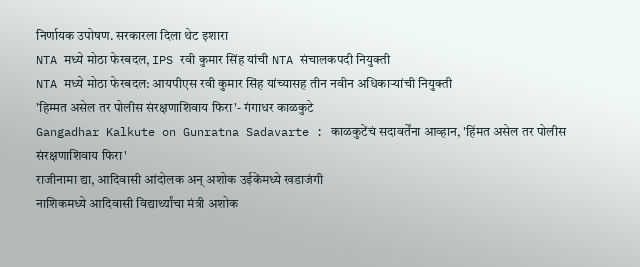निर्णायक उपोषण. सरकारला दिला थेट इशारा
NTA मध्ये मोठा फेरबदल, IPS रवी कुमार सिंह यांची NTA संचालकपदी नियुक्ती
NTA मध्ये मोठा फेरबदल: आयपीएस रवी कुमार सिंह यांच्यासह तीन नवीन अधिकाऱ्यांची नियुक्ती
'हिम्मत असेल तर पोलीस संरक्षणाशिवाय फिरा'- गंगाधर काळकुटे
Gangadhar Kalkute on Gunratna Sadavarte : काळकुटेंचं सदावर्तेंना आव्हान, 'हिंमत असेल तर पोलीस संरक्षणाशिवाय फिरा'
राजीनामा द्या, आदिवासी आंदोलक अन् अशोक उईकेंमध्ये खडाजंगी
नाशिकमध्ये आदिवासी विद्यार्थ्यांचा मंत्री अशोक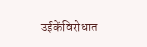उईकेंविरोधात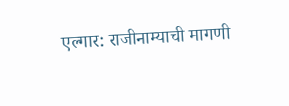एल्गार: राजीनाम्याची मागणी